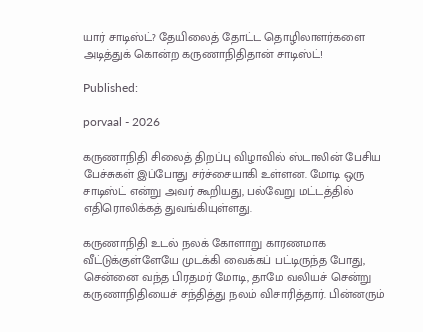யார் சாடிஸ்ட்? தேயிலைத் தோட்ட தொழிலாளர்களை அடித்துக் கொன்ற கருணாநிதிதான் சாடிஸ்ட்!

Published:

porvaal - 2026

கருணாநிதி சிலைத் திறப்பு விழாவில் ஸ்டாலின் பேசிய பேச்சுகள் இப்போது சர்ச்சையாகி உள்ளன. மோடி ஒரு சாடிஸ்ட் என்று அவர் கூறியது, பல்வேறு மட்டத்தில் எதிரொலிக்கத் துவங்கியுள்ளது.

கருணாநிதி உடல் நலக் கோளாறு காரணமாக வீட்டுக்குள்ளேயே முடக்கி வைக்கப் பட்டிருந்த போது, சென்னை வந்த பிரதமர் மோடி, தாமே வலியச் சென்று கருணாநிதியைச் சந்தித்து நலம் விசாரித்தார். பின்னரும்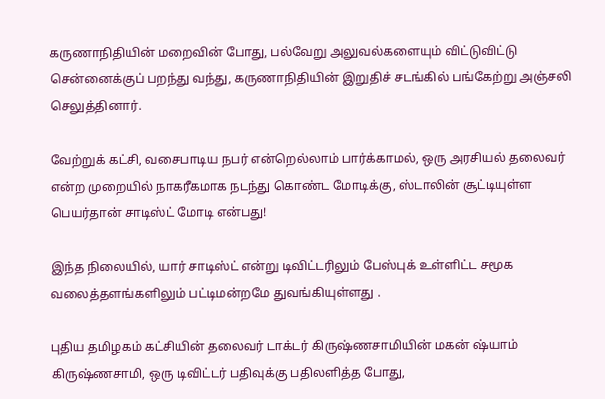கருணாநிதியின் மறைவின் போது, பல்வேறு அலுவல்களையும் விட்டுவிட்டு சென்னைக்குப் பறந்து வந்து, கருணாநிதியின் இறுதிச் சடங்கில் பங்கேற்று அஞ்சலி செலுத்தினார்.

வேற்றுக் கட்சி, வசைபாடிய நபர் என்றெல்லாம் பார்க்காமல், ஒரு அரசியல் தலைவர் என்ற முறையில் நாகரீகமாக நடந்து கொண்ட மோடிக்கு, ஸ்டாலின் சூட்டியுள்ள பெயர்தான் சாடிஸ்ட் மோடி என்பது!

இந்த நிலையில், யார் சாடிஸ்ட் என்று டிவிட்டரிலும் பேஸ்புக் உள்ளிட்ட சமூக வலைத்தளங்களிலும் பட்டிமன்றமே துவங்கியுள்ளது .

புதிய தமிழகம் கட்சியின் தலைவர் டாக்டர் கிருஷ்ணசாமியின் மகன் ஷ்யாம் கிருஷ்ணசாமி, ஒரு டிவிட்டர் பதிவுக்கு பதிலளித்த போது,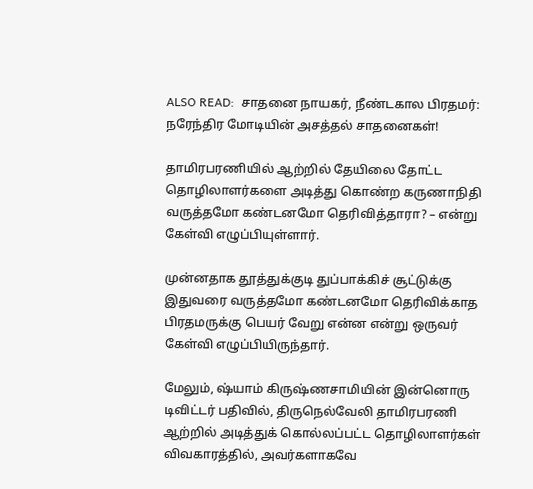ALSO READ:  சாதனை நாயகர், நீண்டகால பிரதமர்: நரேந்திர மோடியின் அசத்தல் சாதனைகள்!

தாமிரபரணியில் ஆற்றில் தேயிலை தோட்ட தொழிலாளர்களை அடித்து கொண்ற கருணாநிதி வருத்தமோ கண்டனமோ தெரிவித்தாரா? – என்று கேள்வி எழுப்பியுள்ளார்.

முன்னதாக தூத்துக்குடி துப்பாக்கிச் சூட்டுக்கு இதுவரை வருத்தமோ கண்டனமோ தெரிவிக்காத பிரதமருக்கு பெயர் வேறு என்ன என்று ஒருவர் கேள்வி எழுப்பியிருந்தார்.

மேலும், ஷ்யாம் கிருஷ்ணசாமியின் இன்னொரு டிவிட்டர் பதிவில், திருநெல்வேலி தாமிரபரணி ஆற்றில் அடித்துக் கொல்லப்பட்ட தொழிலாளர்கள் விவகாரத்தில், அவர்களாகவே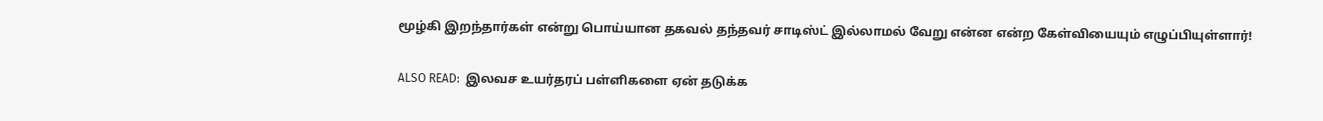மூழ்கி இறந்தார்கள் என்று பொய்யான தகவல் தந்தவர் சாடிஸ்ட் இல்லாமல் வேறு என்ன என்ற கேள்வியையும் எழுப்பியுள்ளார்!

ALSO READ:  இலவச உயர்தரப் பள்ளிகளை ஏன் தடுக்க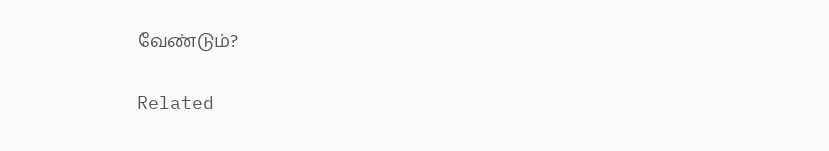வேண்டும்?

Related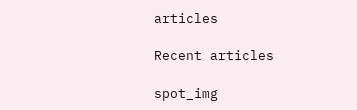articles

Recent articles

spot_img